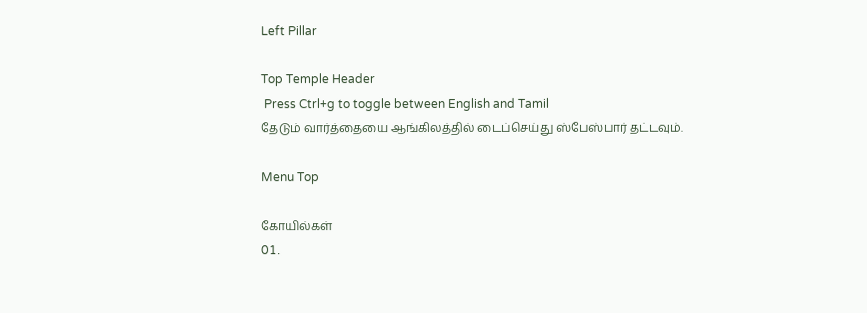Left Pillar

Top Temple Header
 Press Ctrl+g to toggle between English and Tamil
தேடும் வார்த்தையை ஆங்கிலத்தில் டைப்செய்து ஸ்பேஸ்பார் தட்டவும்.

Menu Top

கோயில்கள்
01.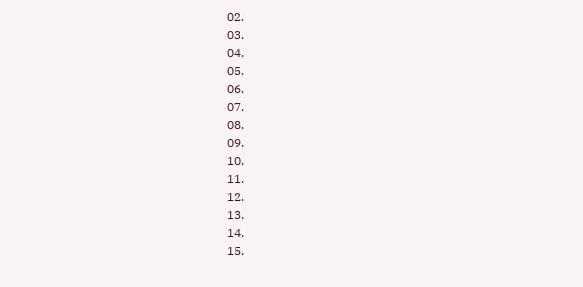02.
03.
04.
05.
06.
07.
08.
09.
10.
11.
12.
13.
14.
15.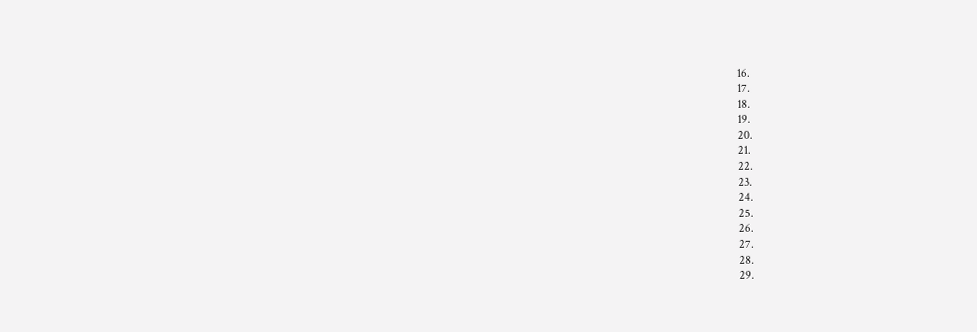16.
17.
18.
19.
20.
21.
22.
23.
24.
25.
26.
27.
28.
29.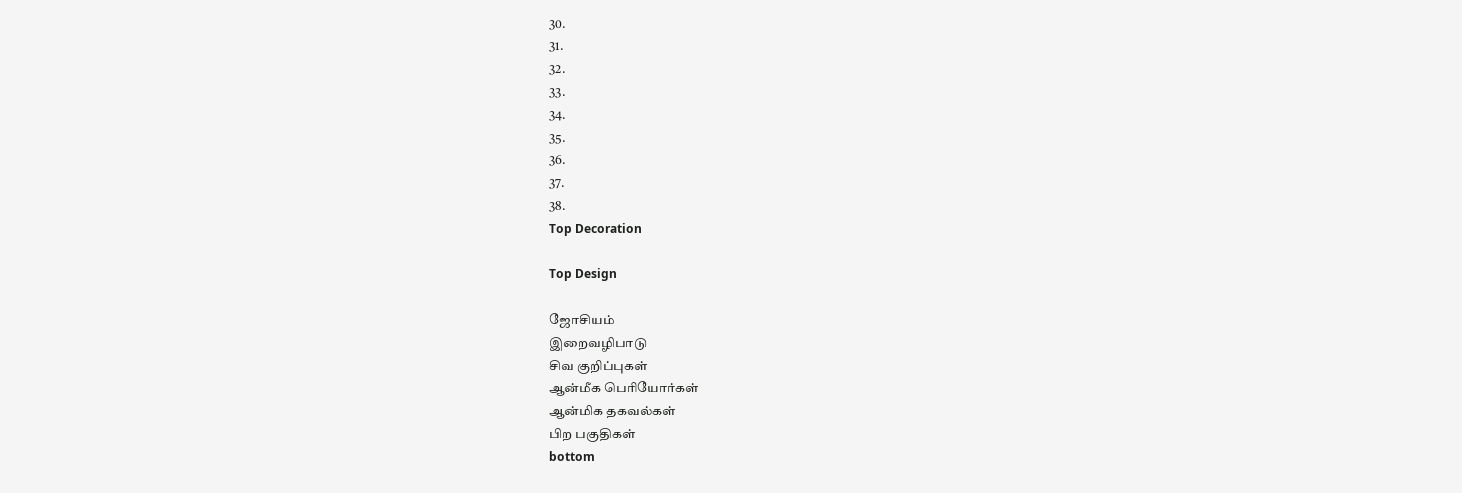30.
31.
32.
33.
34.
35.
36.
37.
38.
Top Decoration

Top Design

ஜோசியம்
இறைவழிபாடு
சிவ குறிப்புகள்
ஆன்மீக பெரியோர்கள்
ஆன்மிக தகவல்கள்
பிற பகுதிகள்
bottom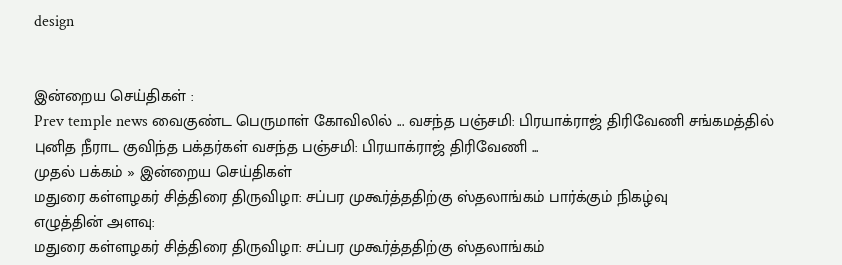design


இன்றைய செய்திகள் :
Prev temple news வைகுண்ட பெருமாள் கோவிலில் ... வசந்த பஞ்சமி: பிரயாக்ராஜ் திரிவேணி சங்கமத்தில் புனித நீராட குவிந்த பக்தர்கள் வசந்த பஞ்சமி: பிரயாக்ராஜ் திரிவேணி ...
முதல் பக்கம் » இன்றைய செய்திகள்
மதுரை கள்ளழகர் சித்திரை திருவிழா: சப்பர முகூர்த்ததிற்கு ஸ்தலாங்கம் பார்க்கும் நிகழ்வு
எழுத்தின் அளவு:
மதுரை கள்ளழகர் சித்திரை திருவிழா: சப்பர முகூர்த்ததிற்கு ஸ்தலாங்கம்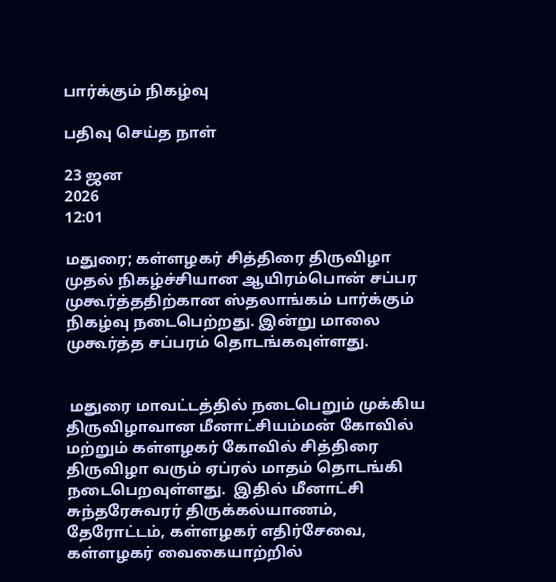பார்க்கும் நிகழ்வு

பதிவு செய்த நாள்

23 ஜன
2026
12:01

மதுரை; கள்ளழகர் சித்திரை திருவிழா முதல் நிகழ்ச்சியான ஆயிரம்பொன் சப்பர முகூர்த்ததிற்கான ஸ்தலாங்கம் பார்க்கும் நிகழ்வு நடைபெற்றது. இன்று மாலை முகூர்த்த சப்பரம் தொடங்கவுள்ளது.


 மதுரை மாவட்டத்தில் நடைபெறும் முக்கிய திருவிழாவான மீனாட்சியம்மன் கோவில் மற்றும் கள்ளழகர் கோவில் சித்திரை திருவிழா வரும் ஏப்ரல் மாதம் தொடங்கி நடைபெறவுள்ளது.  இதில் மீனாட்சி சுந்தரேசுவரர் திருக்கல்யாணம், தேரோட்டம், கள்ளழகர் எதிர்சேவை,  கள்ளழகர் வைகையாற்றில்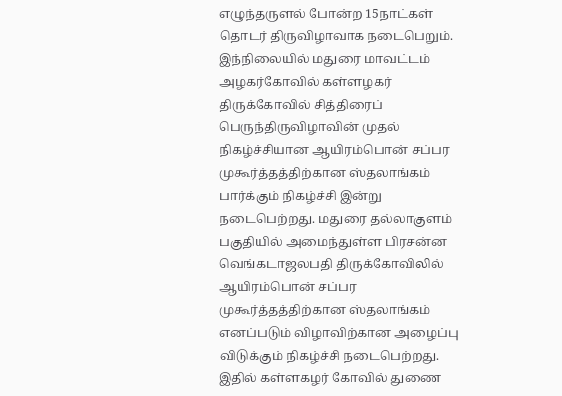எழுந்தருளல் போன்ற 15நாட்கள் தொடர் திருவிழாவாக நடைபெறும். இந்நிலையில் மதுரை மாவட்டம் அழகர்கோவில் கள்ளழகர் திருக்கோவில் சித்திரைப் பெருந்திருவிழாவின் முதல் நிகழ்ச்சியான ஆயிரம்பொன் சப்பர முகூர்த்தத்திற்கான ஸ்தலாங்கம் பார்க்கும் நிகழ்ச்சி இன்று நடைபெற்றது. மதுரை தல்லாகுளம் பகுதியில் அமைந்துள்ள பிரசன்ன வெங்கடாஜலபதி திருக்கோவிலில் ஆயிரம்பொன் சப்பர முகூர்த்தத்திற்கான ஸ்தலாங்கம் எனப்படும் விழாவிற்கான அழைப்பு விடுக்கும் நிகழ்ச்சி நடைபெற்றது. இதில் கள்ளகழர் கோவில் துணை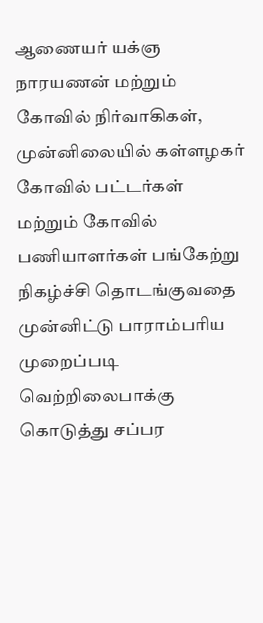ஆணையர் யக்ஞ நாரயணன் மற்றும் கோவில் நிர்வாகிகள், முன்னிலையில் கள்ளழகர் கோவில் பட்டர்கள் மற்றும் கோவில் பணியாளர்கள் பங்கேற்று நிகழ்ச்சி தொடங்குவதை முன்னிட்டு பாராம்பரிய முறைப்படி வெற்றிலைபாக்கு கொடுத்து சப்பர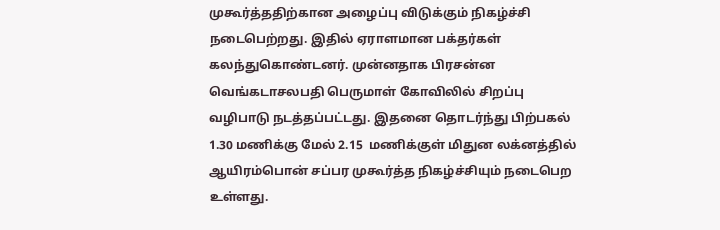முகூர்த்ததிற்கான அழைப்பு விடுக்கும் நிகழ்ச்சி நடைபெற்றது. இதில் ஏராளமான பக்தர்கள் கலந்துகொண்டனர். முன்னதாக பிரசன்ன வெங்கடாசலபதி பெருமாள் கோவிலில் சிறப்பு வழிபாடு நடத்தப்பட்டது. இதனை தொடர்ந்து பிற்பகல் 1.30 மணிக்கு மேல் 2.15  மணிக்குள் மிதுன லக்னத்தில் ஆயிரம்பொன் சப்பர முகூர்த்த நிகழ்ச்சியும் நடைபெற உள்ளது.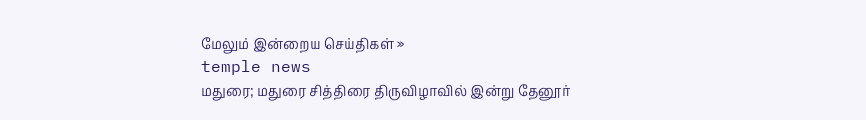மேலும் இன்றைய செய்திகள் »
temple news
மதுரை; மதுரை சித்திரை திருவிழாவில் இன்று தேனூர்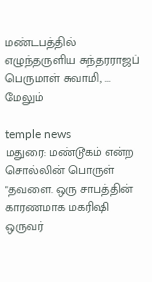மண்டபத்தில் எழுந்தருளிய சுந்தரராஜப் பெருமாள் சுவாமி, ... மேலும்

temple news
மதுரை: மண்டூகம் என்ற சொல்லின் பொருள் "தவளை. ஒரு சாபத்தின் காரணமாக மகரிஷி ஒருவர்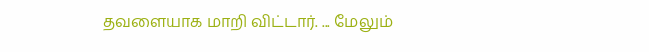தவளையாக மாறி விட்டார். ... மேலும்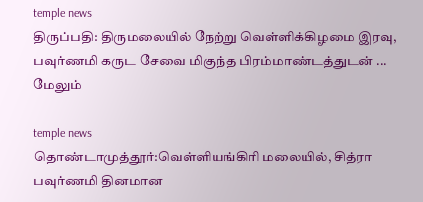temple news
திருப்பதி: திருமலையில் நேற்று வெள்ளிக்கிழமை இரவு, பவுர்ணமி கருட சேவை மிகுந்த பிரம்மாண்டத்துடன் ... மேலும்

temple news
தொண்டாமுத்தூர்:வெள்ளியங்கிரி மலையில், சித்ரா பவுர்ணமி தினமான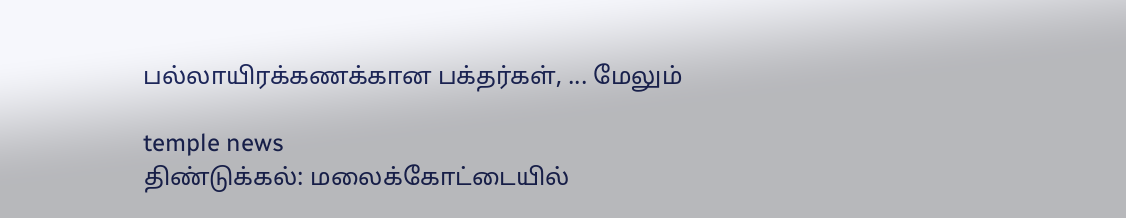பல்லாயிரக்கணக்கான பக்தர்கள், ... மேலும்

temple news
திண்டுக்கல்: மலைக்கோட்டையில்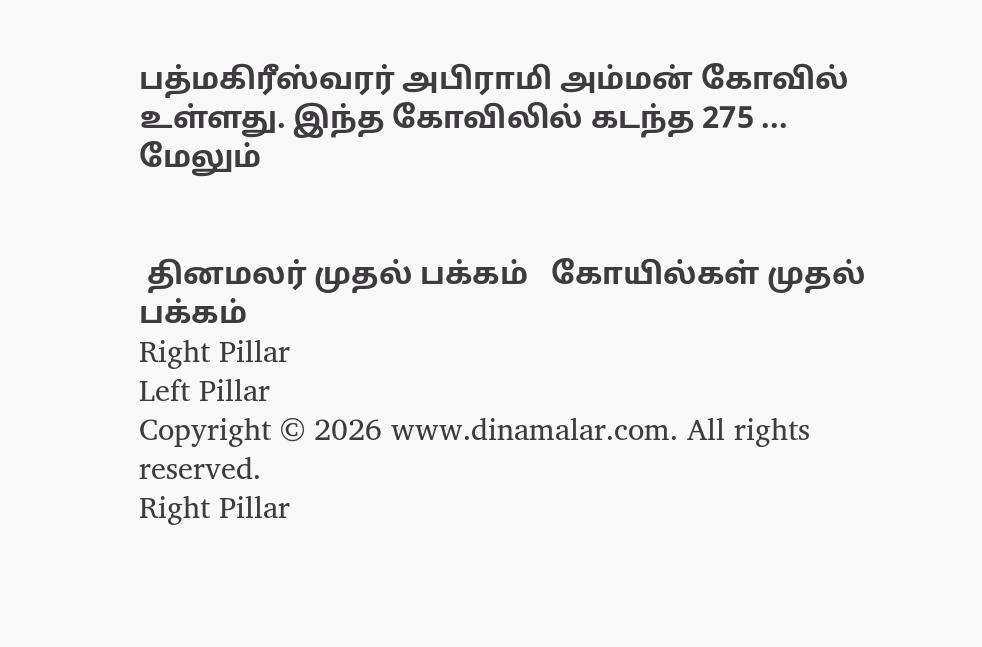பத்மகிரீஸ்வரர் அபிராமி அம்மன் கோவில் உள்ளது. இந்த கோவிலில் கடந்த 275 ... மேலும்


 தினமலர் முதல் பக்கம்   கோயில்கள் முதல் பக்கம்
Right Pillar
Left Pillar
Copyright © 2026 www.dinamalar.com. All rights reserved.
Right Pillar